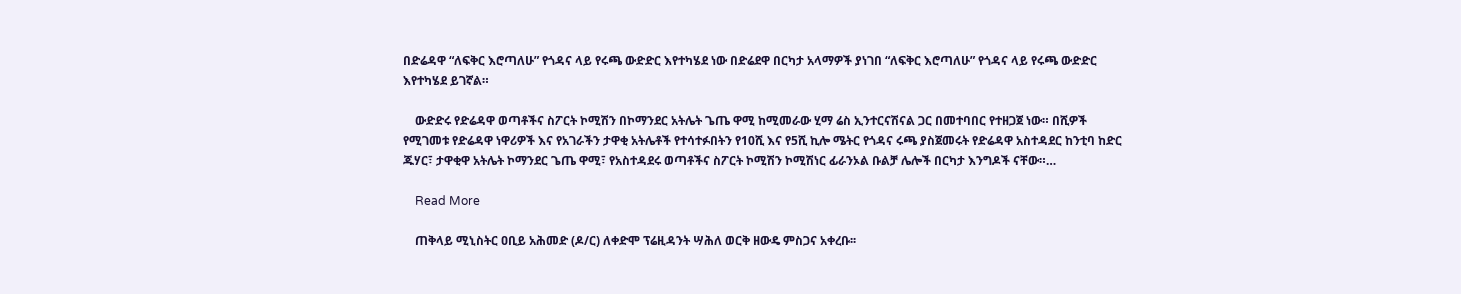በድሬዳዋ “ለፍቅር እሮጣለሁ” የጎዳና ላይ የሩጫ ውድድር እየተካሄደ ነው በድሬደዋ በርካታ አላማዎች ያነገበ “ለፍቅር እሮጣለሁ” የጎዳና ላይ የሩጫ ውድድር እየተካሄደ ይገኛል።

    ውድድሩ የድሬዳዋ ወጣቶችና ስፖርት ኮሚሽን በኮማንደር አትሌት ጌጤ ዋሚ ከሚመራው ሂማ ሬስ ኢንተርናሽናል ጋር በመተባበር የተዘጋጀ ነው። በሺዎች የሚገመቱ የድሬዳዋ ነዋሪዎች እና የአገራችን ታዋቂ አትሌቶች የተሳተፉበትን የ10ሺ እና የ5ሺ ኪሎ ሜትር የጎዳና ሩጫ ያስጀመሩት የድሬዳዋ አስተዳደር ከንቲባ ከድር ጁሃር፣ ታዋቂዋ አትሌት ኮማንደር ጌጤ ዋሚ፣ የአስተዳደሩ ወጣቶችና ስፖርት ኮሚሽን ኮሚሽነር ፊራንኦል ቡልቻ ሌሎች በርካታ እንግዶች ናቸው።…

    Read More

    ጠቅላይ ሚኒስትር ዐቢይ አሕመድ (ዶ/ር) ለቀድሞ ፕሬዚዳንት ሣሕለ ወርቅ ዘውዴ ምስጋና አቀረቡ፡፡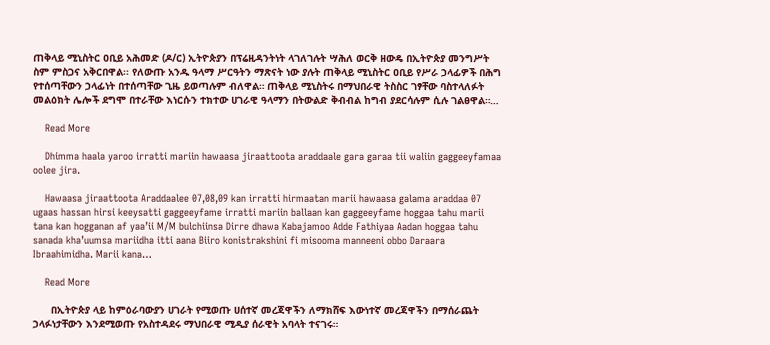ጠቅላይ ሚኒስትር ዐቢይ አሕመድ (ዶ/ር) ኢትዮጵያን በፕሬዚዳንትነት ላገለገሉት ሣሕለ ወርቅ ዘውዴ በኢትዮጵያ መንግሥት ስም ምስጋና አቅርበዋል፡፡ የለውጡ አንዱ ዓላማ ሥርዓትን ማጽናት ነው ያሉት ጠቅላይ ሚኒስትር ዐቢይ የሥራ ኃላፊዎች በሕግ የተሰጣቸውን ኃላፊነት በተሰጣቸው ጊዜ ይወጣሉም ብለዋል። ጠቅላይ ሚኒስትሩ በማህበራዊ ትስስር ገፃቸው ባስተላለፉት መልዕክት ሌሎች ደግሞ በተራቸው እነርሱን ተክተው ሀገራዊ ዓላማን በትውልድ ቅብብል ከግብ ያደርሳሉም ሲሉ ገልፀዋል።…

    Read More

    Dhimma haala yaroo irratti mariin hawaasa jiraattoota araddaale gara garaa tii waliin gaggeeyfamaa oolee jira.

    Hawaasa jiraattoota Araddaalee 07,08,09 kan irratti hirmaatan marii hawaasa galama araddaa 07 ugaas hassan hirsi keeysatti gaggeeyfame irratti mariin ballaan kan gaggeeyfame hoggaa tahu marii tana kan hogganan af yaa’ii M/M bulchiinsa Dirre dhawa Kabajamoo Adde Fathiyaa Aadan hoggaa tahu sanada kha’uumsa mariidha itti aana Biiro konistrakshini fi misooma manneeni obbo Daraara Ibraahimidha. Marii kana…

    Read More

      በኢትዮጵያ ላይ ከምዕራባውያን ሀገራት የሚወጡ ሀሰተኛ መረጃዋችን ለማክሸፍ እውነተኛ መረጃዋችን በማሰራጨት ኃላፉነታቸውን እንደሚወጡ የአስተዳደሩ ማህበራዊ ሚዲያ ሰራዊት አባላት ተናገሩ።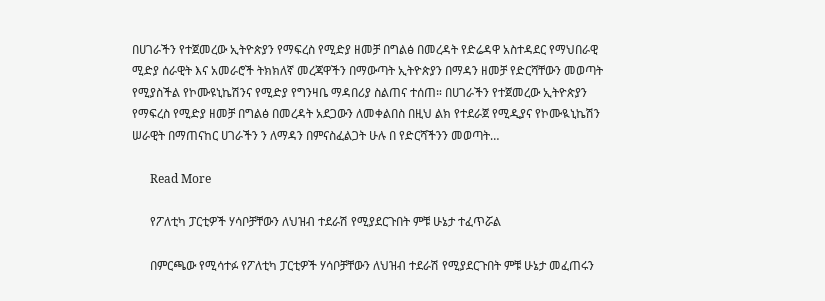በሀገራችን የተጀመረው ኢትዮጵያን የማፍረስ የሚድያ ዘመቻ በግልፅ በመረዳት የድሬዳዋ አስተዳደር የማህበራዊ ሚድያ ሰራዊት እና አመራሮች ትክክለኛ መረጃዋችን በማውጣት ኢትዮጵያን በማዳን ዘመቻ የድርሻቸውን መወጣት የሚያስችል የኮሙዩኒኬሽንና የሚድያ የግንዛቤ ማዳበሪያ ስልጠና ተሰጠ። በሀገራችን የተጀመረው ኢትዮጵያን የማፍረስ የሚድያ ዘመቻ በግልፅ በመረዳት አደጋውን ለመቀልበስ በዚህ ልክ የተደራጀ የሚዲያና የኮሙዪኒኬሽን ሠራዊት በማጠናከር ሀገራችን ን ለማዳን በምናስፈልጋት ሁሉ በ የድርሻችንን መወጣት…

      Read More

      የፖለቲካ ፓርቲዎች ሃሳቦቻቸውን ለህዝብ ተደራሽ የሚያደርጉበት ምቹ ሁኔታ ተፈጥሯል

      በምርጫው የሚሳተፉ የፖለቲካ ፓርቲዎች ሃሳቦቻቸውን ለህዝብ ተደራሽ የሚያደርጉበት ምቹ ሁኔታ መፈጠሩን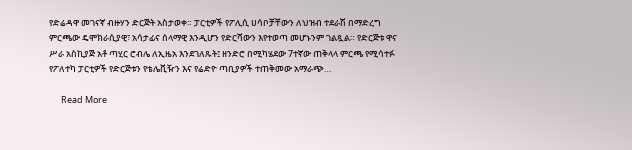የድሬዳዋ መገናኛ ብዙሃን ድርጅት አስታወቀ። ፓርቲዎች የፖሊሲ ሀሳቦቻቸውን ለህዝብ ተደራሽ በማድረግ ምርጫው ዴሞክራሲያዊ፣ አሳታፊና ሰላማዊ እንዲሆን የድርሻውን እየተወጣ መሆኑንም ገልጿል። የድርጅቱ ዋና ሥራ አስኪያጅ አቶ ጣሂር ሮብሌ ለኢዜአ እንደገለጹት፤ ዘንድሮ በሚካሄደው 7ተኛው ጠቅላላ ምርጫ የሚሳተፉ የፖለተካ ፓርቲዎች የድርጅቱን የቴሌቪዥን እና የሬድዮ ጣቢያዎች ተጠቅመው አማራጭ…

      Read More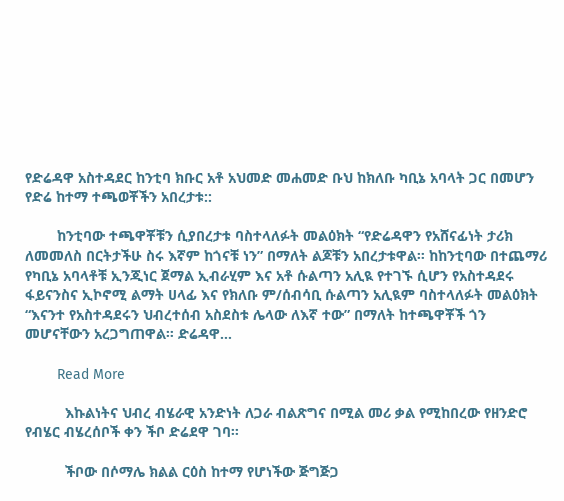የድሬዳዋ አስተዳደር ከንቲባ ክቡር አቶ አህመድ መሐመድ ቡህ ከክለቡ ካቢኔ አባላት ጋር በመሆን የድሬ ከተማ ተጫወቾችን አበረታቱ::

        ከንቲባው ተጫዋቾቹን ሲያበረታቱ ባስተላለፉት መልዕክት “የድሬዳዋን የአሸናፊነት ታሪክ ለመመለስ በርትታችሁ ስሩ እኛም ከጎናቹ ነን” በማለት ልጆቹን አበረታቱዋል። ከከንቲባው በተጨማሪ የካቢኔ አባላቶቹ ኢንጂነር ጀማል ኢብራሂም እና አቶ ሱልጣን አሊዪ የተገኙ ሲሆን የአስተዳደሩ ፋይናንስና ኢኮኖሚ ልማት ሀላፊ እና የክለቡ ም/ሰብሳቢ ሱልጣን አሊዪም ባስተላለፉት መልዕክት “እናንተ የአስተዳደሩን ህብረተሰብ አስደስቱ ሌላው ለእኛ ተው” በማለት ከተጫዋቾች ጎን መሆናቸውን አረጋግጠዋል። ድሬዳዋ…

        Read More

          እኩልነትና ህብረ ብሄራዊ አንድነት ለጋራ ብልጽግና በሚል መሪ ቃል የሚከበረው የዘንድሮ የብሄር ብሄረሰቦች ቀን ችቦ ድሬደዋ ገባ፡፡

          ችቦው በሶማሌ ክልል ርዕስ ከተማ የሆነችው ጅግጅጋ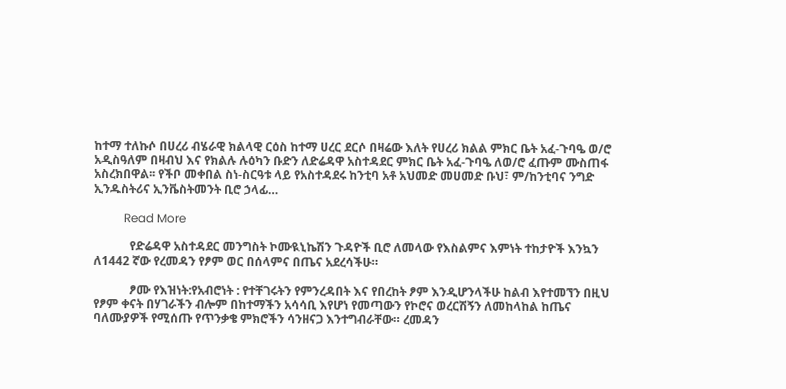ከተማ ተለኩሶ በሀረሪ ብሄራዊ ክልላዊ ርዕስ ከተማ ሀረር ደርሶ በዛሬው እለት የሀረሪ ክልል ምክር ቤት አፈ-ጉባዔ ወ/ሮ አዲስዓለም በዛብህ እና የክልሉ ሉዕካን ቡድን ለድሬዳዋ አስተዳደር ምክር ቤት አፈ-ጉባዔ ለወ/ሮ ፈጡም ሙስጠፋ አስረክበዋል፡፡ የችቦ መቀበል ስነ-ስርዓቱ ላይ የአስተዳደሩ ከንቲባ አቶ አህመድ መሀመድ ቡህ፣ ም/ከንቲባና ንግድ ኢንዱስትሪና ኢንቬስትመንት ቢሮ ኃላፊ…

          Read More

            የድሬዳዋ አስተዳደር መንግስት ኮሙዪኒኬሽን ጉዳዮች ቢሮ ለመላው የእስልምና እምነት ተከታዮች እንኳን ለ1442 ኛው የረመዳን የፆም ወር በሰላምና በጤና አደረሳችሁ።

            ፆሙ የእዝነት:የአብሮነት : የተቸገሩትን የምንረዳበት እና የበረከት ፆም እንዲሆንላችሁ ከልብ እየተመኘን በዚህ የፆም ቀናት በሃገራችን ብሎም በከተማችን አሳሳቢ እየሆነ የመጣውን የኮሮና ወረርሽኝን ለመከላከል ከጤና ባለሙያዎች የሚሰጡ የጥንቃቄ ምክሮችን ሳንዘናጋ እንተግብራቸው። ረመዳን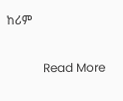ከሪም

            Read More